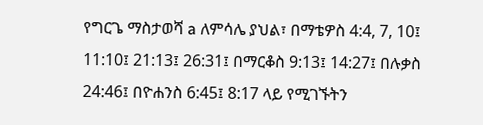የግርጌ ማስታወሻ a ለምሳሌ ያህል፣ በማቴዎስ 4:4, 7, 10፤ 11:10፤ 21:13፤ 26:31፤ በማርቆስ 9:13፤ 14:27፤ በሉቃስ 24:46፤ በዮሐንስ 6:45፤ 8:17 ላይ የሚገኙትን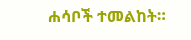ሐሳቦች ተመልከት።